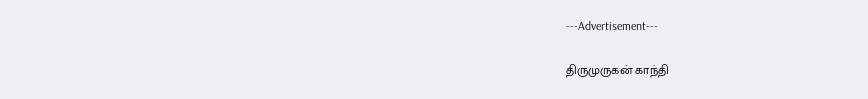---Advertisement---

திருமுருகன் காந்தி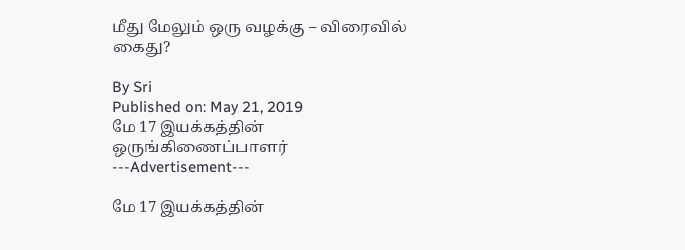மீது மேலும் ஒரு வழக்கு – விரைவில் கைது?

By Sri
Published on: May 21, 2019
மே 17 இயக்கத்தின் ஒருங்கிணைப்பாளர்
---Advertisement---

மே 17 இயக்கத்தின்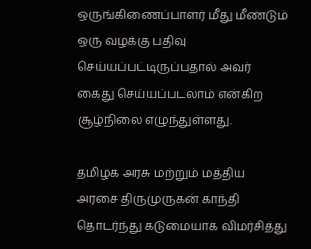ஒருங்கிணைப்பாளர் மீது மீண்டும் ஒரு வழக்கு பதிவு செய்யப்பட்டிருப்பதால் அவர் கைது செய்யப்படலாம் என்கிற சூழ்நிலை எழுந்துள்ளது.

தமிழக அரசு மற்றும் மத்திய அரசை திருமுருகன் காந்தி  தொடர்ந்து கடுமையாக விமர்சித்து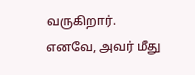வருகிறார். எனவே, அவர் மீது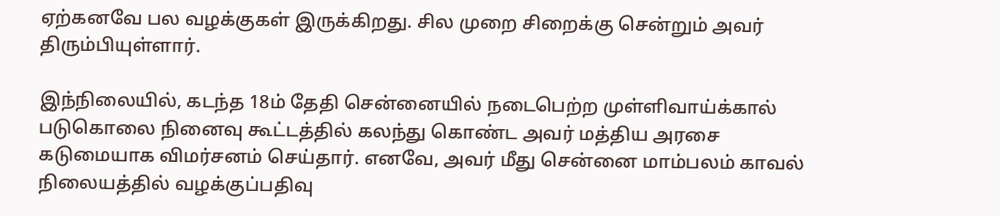ஏற்கனவே பல வழக்குகள் இருக்கிறது. சில முறை சிறைக்கு சென்றும் அவர் திரும்பியுள்ளார்.

இந்நிலையில், கடந்த 18ம் தேதி சென்னையில் நடைபெற்ற முள்ளிவாய்க்கால் படுகொலை நினைவு கூட்டத்தில் கலந்து கொண்ட அவர் மத்திய அரசை கடுமையாக விமர்சனம் செய்தார். எனவே, அவர் மீது சென்னை மாம்பலம் காவல் நிலையத்தில் வழக்குப்பதிவு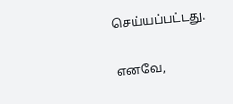செய்யப்பட்டது.

எனவே,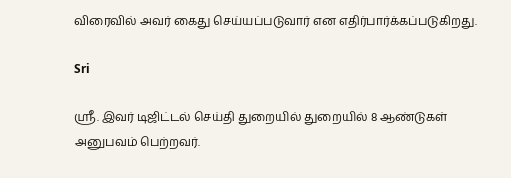விரைவில் அவர் கைது செய்யப்படுவார் என எதிர்பார்க்கப்படுகிறது.

Sri

ஸ்ரீ. இவர் டிஜிட்டல் செய்தி துறையில் துறையில் 8 ஆண்டுகள் அனுபவம் பெற்றவர்.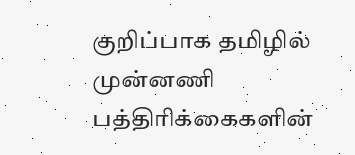குறிப்பாக தமிழில் முன்னணி பத்திரிக்கைகளின்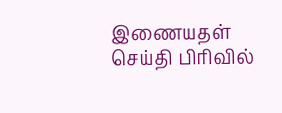இணையதள் செய்தி பிரிவில்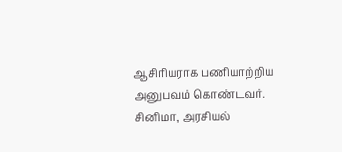ஆசிரியராக பணியாற்றிய அனுபவம் கொண்டவர். சினிமா, அரசியல்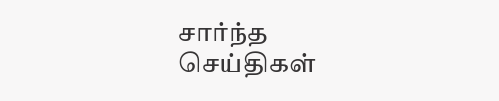சார்ந்த செய்திகள்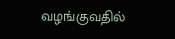வழங்குவதில்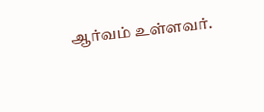ஆர்வம் உள்ளவர்.